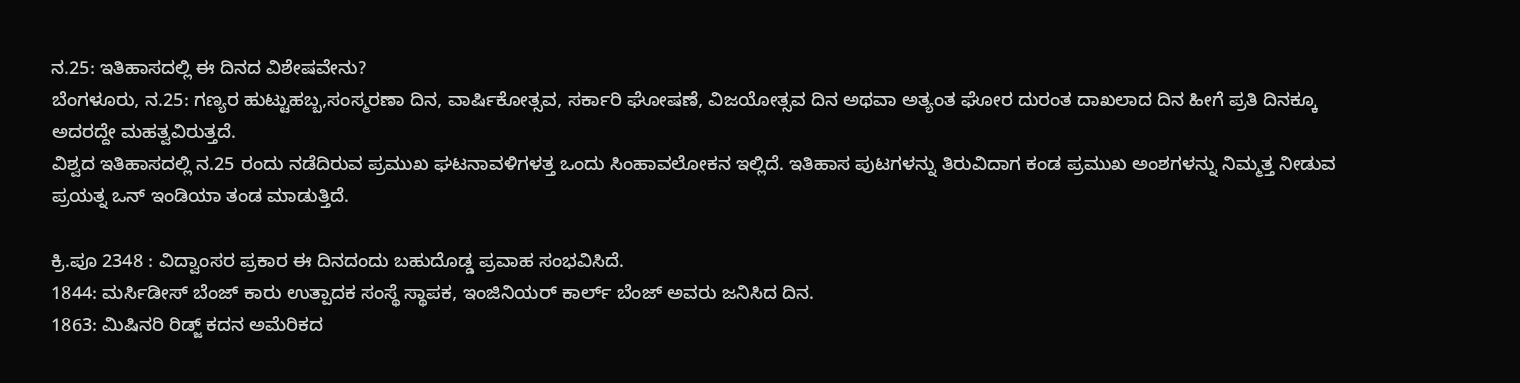ನ.25: ಇತಿಹಾಸದಲ್ಲಿ ಈ ದಿನದ ವಿಶೇಷವೇನು?
ಬೆಂಗಳೂರು, ನ.25: ಗಣ್ಯರ ಹುಟ್ಟುಹಬ್ಬ,ಸಂಸ್ಮರಣಾ ದಿನ, ವಾರ್ಷಿಕೋತ್ಸವ, ಸರ್ಕಾರಿ ಘೋಷಣೆ, ವಿಜಯೋತ್ಸವ ದಿನ ಅಥವಾ ಅತ್ಯಂತ ಘೋರ ದುರಂತ ದಾಖಲಾದ ದಿನ ಹೀಗೆ ಪ್ರತಿ ದಿನಕ್ಕೂ ಅದರದ್ದೇ ಮಹತ್ವವಿರುತ್ತದೆ.
ವಿಶ್ವದ ಇತಿಹಾಸದಲ್ಲಿ ನ.25 ರಂದು ನಡೆದಿರುವ ಪ್ರಮುಖ ಘಟನಾವಳಿಗಳತ್ತ ಒಂದು ಸಿಂಹಾವಲೋಕನ ಇಲ್ಲಿದೆ. ಇತಿಹಾಸ ಪುಟಗಳನ್ನು ತಿರುವಿದಾಗ ಕಂಡ ಪ್ರಮುಖ ಅಂಶಗಳನ್ನು ನಿಮ್ಮತ್ತ ನೀಡುವ ಪ್ರಯತ್ನ ಒನ್ ಇಂಡಿಯಾ ತಂಡ ಮಾಡುತ್ತಿದೆ.

ಕ್ರಿ.ಪೂ 2348 : ವಿದ್ವಾಂಸರ ಪ್ರಕಾರ ಈ ದಿನದಂದು ಬಹುದೊಡ್ಡ ಪ್ರವಾಹ ಸಂಭವಿಸಿದೆ.
1844: ಮರ್ಸಿಡೀಸ್ ಬೆಂಜ್ ಕಾರು ಉತ್ಪಾದಕ ಸಂಸ್ಥೆ ಸ್ಥಾಪಕ, ಇಂಜಿನಿಯರ್ ಕಾರ್ಲ್ ಬೆಂಜ್ ಅವರು ಜನಿಸಿದ ದಿನ.
1863: ಮಿಷಿನರಿ ರಿಡ್ಜ್ ಕದನ ಅಮೆರಿಕದ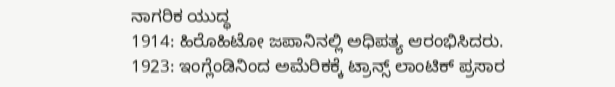ನಾಗರಿಕ ಯುದ್ಧ
1914: ಹಿರೊಹಿಟೋ ಜಪಾನಿನಲ್ಲಿ ಅಧಿಪತ್ಯ ಆರಂಭಿಸಿದರು.
1923: ಇಂಗ್ಲೆಂಡಿನಿಂದ ಅಮೆರಿಕಕ್ಕೆ ಟ್ರಾನ್ಸ್ ಲಾಂಟಿಕ್ ಪ್ರಸಾರ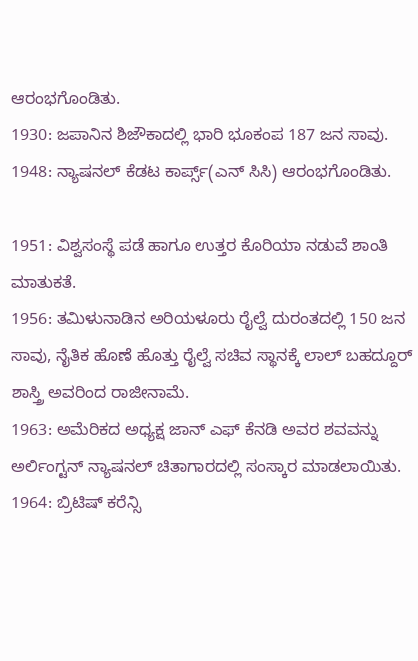ಆರಂಭಗೊಂಡಿತು.
1930: ಜಪಾನಿನ ಶಿಜೌಕಾದಲ್ಲಿ ಭಾರಿ ಭೂಕಂಪ 187 ಜನ ಸಾವು.
1948: ನ್ಯಾಷನಲ್ ಕೆಡಟ ಕಾರ್ಪ್ಸ್(ಎನ್ ಸಿಸಿ) ಆರಂಭಗೊಂಡಿತು.

1951: ವಿಶ್ವಸಂಸ್ಥೆ ಪಡೆ ಹಾಗೂ ಉತ್ತರ ಕೊರಿಯಾ ನಡುವೆ ಶಾಂತಿ ಮಾತುಕತೆ.
1956: ತಮಿಳುನಾಡಿನ ಅರಿಯಳೂರು ರೈಲ್ವೆ ದುರಂತದಲ್ಲಿ 150 ಜನ ಸಾವು, ನೈತಿಕ ಹೊಣೆ ಹೊತ್ತು ರೈಲ್ವೆ ಸಚಿವ ಸ್ಥಾನಕ್ಕೆ ಲಾಲ್ ಬಹದ್ದೂರ್ ಶಾಸ್ತ್ರಿ ಅವರಿಂದ ರಾಜೀನಾಮೆ.
1963: ಅಮೆರಿಕದ ಅಧ್ಯಕ್ಷ ಜಾನ್ ಎಫ್ ಕೆನಡಿ ಅವರ ಶವವನ್ನು ಅರ್ಲಿಂಗ್ಟನ್ ನ್ಯಾಷನಲ್ ಚಿತಾಗಾರದಲ್ಲಿ ಸಂಸ್ಕಾರ ಮಾಡಲಾಯಿತು.
1964: ಬ್ರಿಟಿಷ್ ಕರೆನ್ಸಿ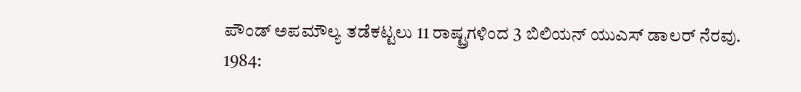ಪೌಂಡ್ ಅಪಮೌಲ್ಯ ತಡೆಕಟ್ಟಲು 11 ರಾಷ್ಟ್ರಗಳಿಂದ 3 ಬಿಲಿಯನ್ ಯುಎಸ್ ಡಾಲರ್ ನೆರವು.
1984: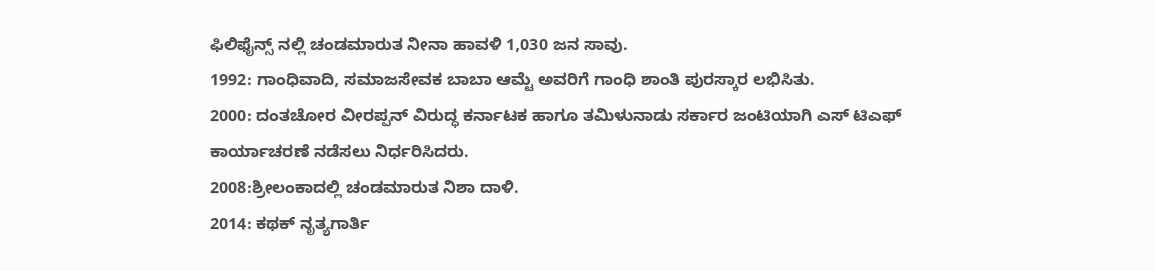ಫಿಲಿಫೈನ್ಸ್ ನಲ್ಲಿ ಚಂಡಮಾರುತ ನೀನಾ ಹಾವಳಿ 1,030 ಜನ ಸಾವು.
1992: ಗಾಂಧಿವಾದಿ, ಸಮಾಜಸೇವಕ ಬಾಬಾ ಆಮ್ಟೆ ಅವರಿಗೆ ಗಾಂಧಿ ಶಾಂತಿ ಪುರಸ್ಕಾರ ಲಭಿಸಿತು.
2000: ದಂತಚೋರ ವೀರಪ್ಪನ್ ವಿರುದ್ಧ ಕರ್ನಾಟಕ ಹಾಗೂ ತಮಿಳುನಾಡು ಸರ್ಕಾರ ಜಂಟಿಯಾಗಿ ಎಸ್ ಟಿಎಫ್ ಕಾರ್ಯಾಚರಣೆ ನಡೆಸಲು ನಿರ್ಧರಿಸಿದರು.
2008:ಶ್ರೀಲಂಕಾದಲ್ಲಿ ಚಂಡಮಾರುತ ನಿಶಾ ದಾಳಿ.
2014: ಕಥಕ್ ನೃತ್ಯಗಾರ್ತಿ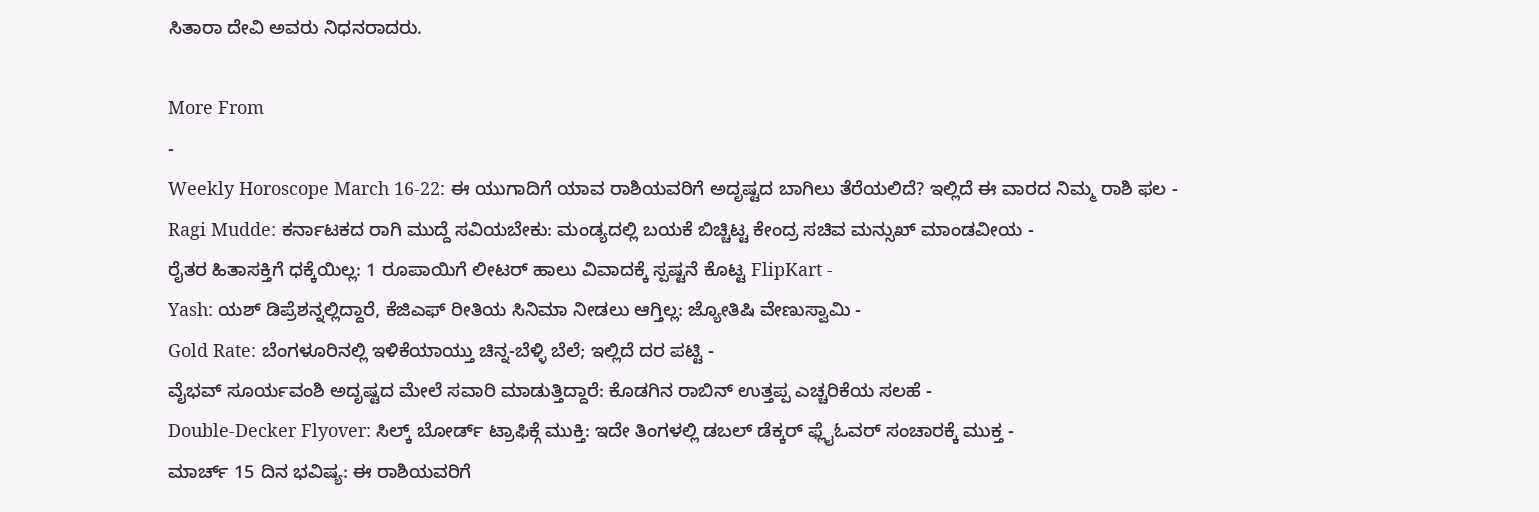ಸಿತಾರಾ ದೇವಿ ಅವರು ನಿಧನರಾದರು.

More From
-
Weekly Horoscope March 16-22: ಈ ಯುಗಾದಿಗೆ ಯಾವ ರಾಶಿಯವರಿಗೆ ಅದೃಷ್ಟದ ಬಾಗಿಲು ತೆರೆಯಲಿದೆ? ಇಲ್ಲಿದೆ ಈ ವಾರದ ನಿಮ್ಮ ರಾಶಿ ಫಲ -
Ragi Mudde: ಕರ್ನಾಟಕದ ರಾಗಿ ಮುದ್ದೆ ಸವಿಯಬೇಕು: ಮಂಡ್ಯದಲ್ಲಿ ಬಯಕೆ ಬಿಚ್ಚಿಟ್ಟ ಕೇಂದ್ರ ಸಚಿವ ಮನ್ಸುಖ್ ಮಾಂಡವೀಯ -
ರೈತರ ಹಿತಾಸಕ್ತಿಗೆ ಧಕ್ಕೆಯಿಲ್ಲ: 1 ರೂಪಾಯಿಗೆ ಲೀಟರ್ ಹಾಲು ವಿವಾದಕ್ಕೆ ಸ್ಪಷ್ಟನೆ ಕೊಟ್ಟ FlipKart -
Yash: ಯಶ್ ಡಿಪ್ರೆಶನ್ನಲ್ಲಿದ್ದಾರೆ, ಕೆಜಿಎಫ್ ರೀತಿಯ ಸಿನಿಮಾ ನೀಡಲು ಆಗ್ತಿಲ್ಲ: ಜ್ಯೋತಿಷಿ ವೇಣುಸ್ವಾಮಿ -
Gold Rate: ಬೆಂಗಳೂರಿನಲ್ಲಿ ಇಳಿಕೆಯಾಯ್ತು ಚಿನ್ನ-ಬೆಳ್ಳಿ ಬೆಲೆ; ಇಲ್ಲಿದೆ ದರ ಪಟ್ಟಿ -
ವೈಭವ್ ಸೂರ್ಯವಂಶಿ ಅದೃಷ್ಟದ ಮೇಲೆ ಸವಾರಿ ಮಾಡುತ್ತಿದ್ದಾರೆ: ಕೊಡಗಿನ ರಾಬಿನ್ ಉತ್ತಪ್ಪ ಎಚ್ಚರಿಕೆಯ ಸಲಹೆ -
Double-Decker Flyover: ಸಿಲ್ಕ್ ಬೋರ್ಡ್ ಟ್ರಾಫಿಕ್ಗೆ ಮುಕ್ತಿ: ಇದೇ ತಿಂಗಳಲ್ಲಿ ಡಬಲ್ ಡೆಕ್ಕರ್ ಫ್ಲೈಓವರ್ ಸಂಚಾರಕ್ಕೆ ಮುಕ್ತ -
ಮಾರ್ಚ್ 15 ದಿನ ಭವಿಷ್ಯ: ಈ ರಾಶಿಯವರಿಗೆ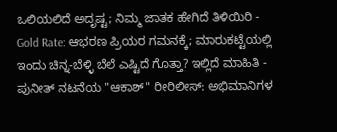ಒಲಿಯಲಿದೆ ಅದೃಷ್ಟ; ನಿಮ್ಮ ಜಾತಕ ಹೇಗಿದೆ ತಿಳಿಯಿರಿ -
Gold Rate: ಆಭರಣ ಪ್ರಿಯರ ಗಮನಕ್ಕೆ; ಮಾರುಕಟ್ಟೆಯಲ್ಲಿ ಇಂದು ಚಿನ್ನ-ಬೆಳ್ಳಿ ಬೆಲೆ ಎಷ್ಟಿದೆ ಗೊತ್ತಾ? ಇಲ್ಲಿದೆ ಮಾಹಿತಿ -
ಪುನೀತ್ ನಟನೆಯ "ಆಕಾಶ್" ರೀರಿಲೀಸ್: ಅಭಿಮಾನಿಗಳ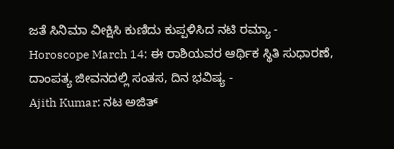ಜತೆ ಸಿನಿಮಾ ವೀಕ್ಷಿಸಿ ಕುಣಿದು ಕುಪ್ಪಳಿಸಿದ ನಟಿ ರಮ್ಯಾ -
Horoscope March 14: ಈ ರಾಶಿಯವರ ಆರ್ಥಿಕ ಸ್ಥಿತಿ ಸುಧಾರಣೆ, ದಾಂಪತ್ಯ ಜೀವನದಲ್ಲಿ ಸಂತಸ, ದಿನ ಭವಿಷ್ಯ -
Ajith Kumar: ನಟ ಅಜಿತ್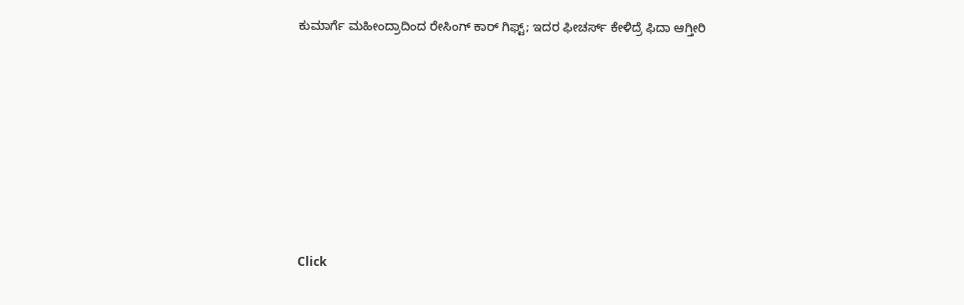ಕುಮಾರ್ಗೆ ಮಹೀಂದ್ರಾದಿಂದ ರೇಸಿಂಗ್ ಕಾರ್ ಗಿಫ್ಟ್; ಇದರ ಫೀಚರ್ಸ್ ಕೇಳಿದ್ರೆ ಫಿದಾ ಆಗ್ತೀರಿ












Click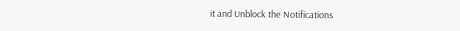it and Unblock the Notifications